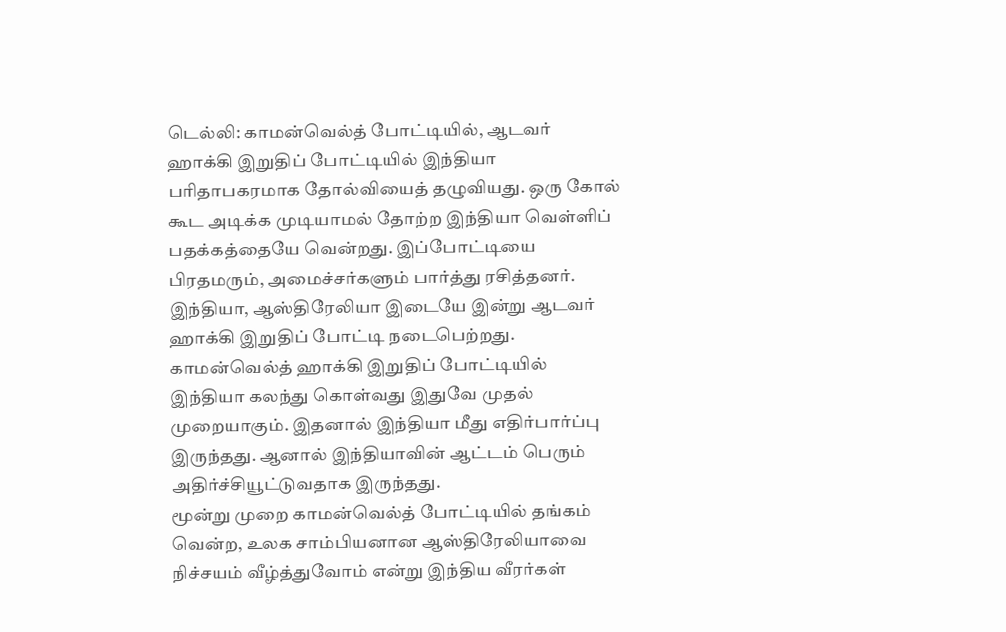டெல்லி: காமன்வெல்த் போட்டியில், ஆடவர் ஹாக்கி இறுதிப் போட்டியில் இந்தியா பரிதாபகரமாக தோல்வியைத் தழுவியது. ஒரு கோல் கூட அடிக்க முடியாமல் தோற்ற இந்தியா வெள்ளிப் பதக்கத்தையே வென்றது. இப்போட்டியை பிரதமரும், அமைச்சர்களும் பார்த்து ரசித்தனர்.
இந்தியா, ஆஸ்திரேலியா இடையே இன்று ஆடவர் ஹாக்கி இறுதிப் போட்டி நடைபெற்றது. காமன்வெல்த் ஹாக்கி இறுதிப் போட்டியில் இந்தியா கலந்து கொள்வது இதுவே முதல் முறையாகும். இதனால் இந்தியா மீது எதிர்பார்ப்பு இருந்தது. ஆனால் இந்தியாவின் ஆட்டம் பெரும் அதிர்ச்சியூட்டுவதாக இருந்தது.
மூன்று முறை காமன்வெல்த் போட்டியில் தங்கம் வென்ற, உலக சாம்பியனான ஆஸ்திரேலியாவை நிச்சயம் வீழ்த்துவோம் என்று இந்திய வீரர்கள்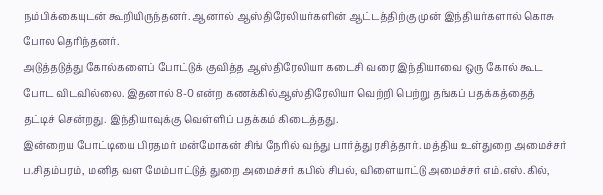நம்பிக்கையுடன் கூறியிருந்தனர். ஆனால் ஆஸ்திரேலியர்களின் ஆட்டத்திற்கு முன் இந்தியர்களால் கொசு போல தெரிந்தனர்.
அடுத்தடுத்து கோல்களைப் போட்டுக் குவித்த ஆஸ்திரேலியா கடைசி வரை இந்தியாவை ஒரு கோல் கூட போட விடவில்லை. இதனால் 8-0 என்ற கணக்கில்ஆஸ்திரேலியா வெற்றி பெற்று தங்கப் பதக்கத்தைத் தட்டிச் சென்றது. இந்தியாவுக்கு வெள்ளிப் பதக்கம் கிடைத்தது.
இன்றைய போட்டியை பிரதமர் மன்மோகன் சிங் நேரில் வந்து பார்த்து ரசித்தார். மத்திய உள்துறை அமைச்சர் ப.சிதம்பரம், மனித வள மேம்பாட்டுத் துறை அமைச்சர் கபில் சிபல், விளையாட்டு அமைச்சர் எம்.எஸ்.கில்,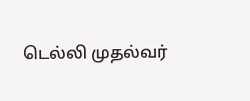டெல்லி முதல்வர்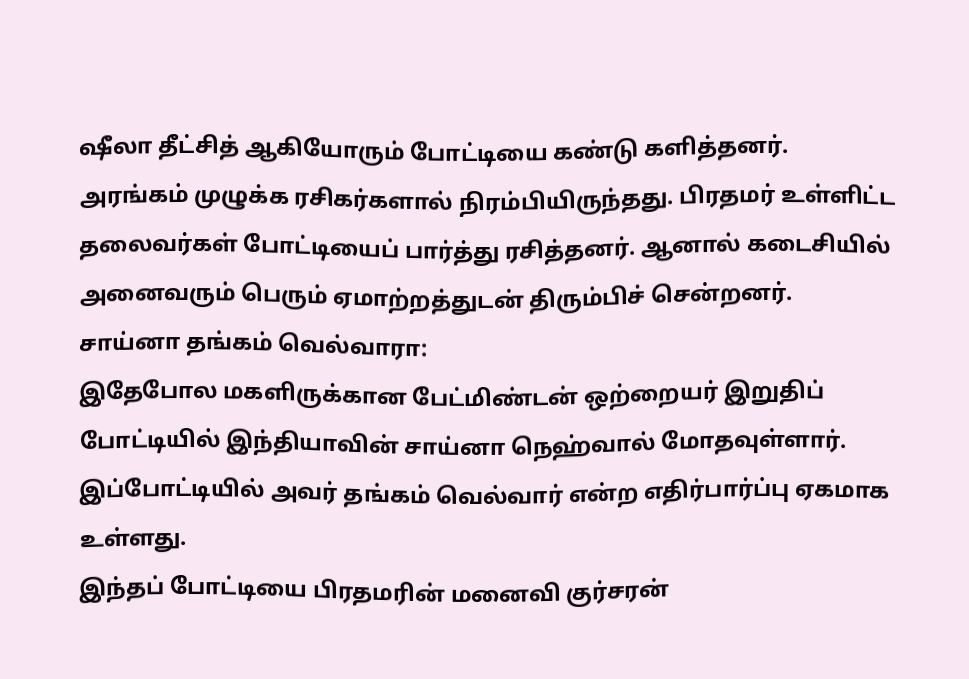ஷீலா தீட்சித் ஆகியோரும் போட்டியை கண்டு களித்தனர்.
அரங்கம் முழுக்க ரசிகர்களால் நிரம்பியிருந்தது. பிரதமர் உள்ளிட்ட தலைவர்கள் போட்டியைப் பார்த்து ரசித்தனர். ஆனால் கடைசியில் அனைவரும் பெரும் ஏமாற்றத்துடன் திரும்பிச் சென்றனர்.
சாய்னா தங்கம் வெல்வாரா:
இதேபோல மகளிருக்கான பேட்மிண்டன் ஒற்றையர் இறுதிப் போட்டியில் இந்தியாவின் சாய்னா நெஹ்வால் மோதவுள்ளார். இப்போட்டியில் அவர் தங்கம் வெல்வார் என்ற எதிர்பார்ப்பு ஏகமாக உள்ளது.
இந்தப் போட்டியை பிரதமரின் மனைவி குர்சரன்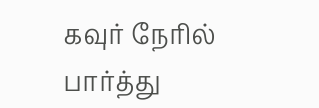கவுர் நேரில் பார்த்து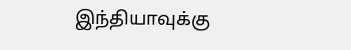இந்தியாவுக்கு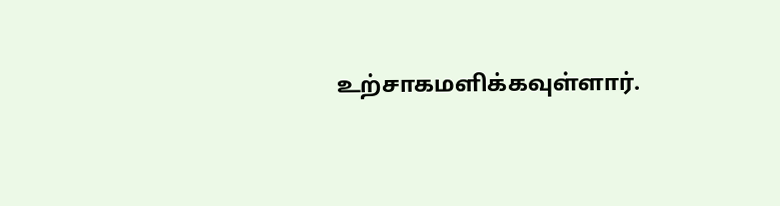உற்சாகமளிக்கவுள்ளார்.